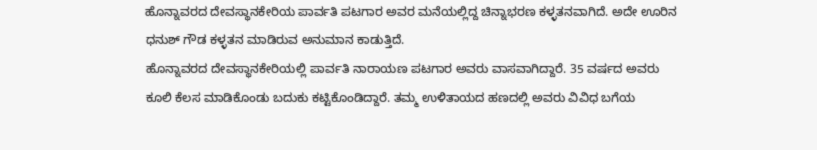ಹೊನ್ನಾವರದ ದೇವಸ್ಥಾನಕೇರಿಯ ಪಾರ್ವತಿ ಪಟಗಾರ ಅವರ ಮನೆಯಲ್ಲಿದ್ದ ಚಿನ್ನಾಭರಣ ಕಳ್ಳತನವಾಗಿದೆ. ಅದೇ ಊರಿನ ಧನುಶ್ ಗೌಡ ಕಳ್ಳತನ ಮಾಡಿರುವ ಅನುಮಾನ ಕಾಡುತ್ತಿದೆ.
ಹೊನ್ನಾವರದ ದೇವಸ್ಥಾನಕೇರಿಯಲ್ಲಿ ಪಾರ್ವತಿ ನಾರಾಯಣ ಪಟಗಾರ ಅವರು ವಾಸವಾಗಿದ್ದಾರೆ. 35 ವರ್ಷದ ಅವರು ಕೂಲಿ ಕೆಲಸ ಮಾಡಿಕೊಂಡು ಬದುಕು ಕಟ್ಟಿಕೊಂಡಿದ್ದಾರೆ. ತಮ್ಮ ಉಳಿತಾಯದ ಹಣದಲ್ಲಿ ಅವರು ವಿವಿಧ ಬಗೆಯ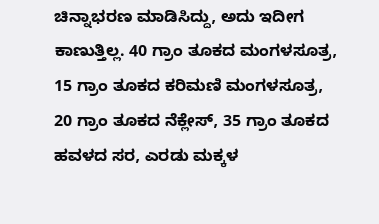ಚಿನ್ನಾಭರಣ ಮಾಡಿಸಿದ್ದು, ಅದು ಇದೀಗ ಕಾಣುತ್ತಿಲ್ಲ. 40 ಗ್ರಾಂ ತೂಕದ ಮಂಗಳಸೂತ್ರ, 15 ಗ್ರಾಂ ತೂಕದ ಕರಿಮಣಿ ಮಂಗಳಸೂತ್ರ, 20 ಗ್ರಾಂ ತೂಕದ ನೆಕ್ಲೇಸ್, 35 ಗ್ರಾಂ ತೂಕದ ಹವಳದ ಸರ, ಎರಡು ಮಕ್ಕಳ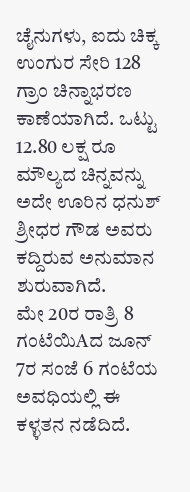ಚೈನುಗಳು, ಐದು ಚಿಕ್ಕ ಉಂಗುರ ಸೇರಿ 128 ಗ್ರಾಂ ಚಿನ್ನಾಭರಣ ಕಾಣೆಯಾಗಿದೆ. ಒಟ್ಟು 12.80 ಲಕ್ಷ ರೂ ಮೌಲ್ಯದ ಚಿನ್ನವನ್ನು ಅದೇ ಊರಿನ ಧನುಶ್ ಶ್ರೀಧರ ಗೌಡ ಅವರು ಕದ್ದಿರುವ ಅನುಮಾನ ಶುರುವಾಗಿದೆ.
ಮೇ 20ರ ರಾತ್ರಿ 8 ಗಂಟೆಯಿAದ ಜೂನ್ 7ರ ಸಂಜೆ 6 ಗಂಟೆಯ ಅವಧಿಯಲ್ಲಿ ಈ ಕಳ್ಳತನ ನಡೆದಿದೆ.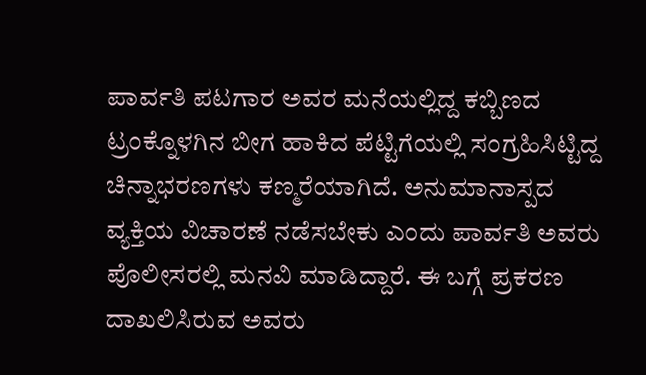ಪಾರ್ವತಿ ಪಟಗಾರ ಅವರ ಮನೆಯಲ್ಲಿದ್ದ ಕಬ್ಬಿಣದ ಟ್ರಂಕ್ನೊಳಗಿನ ಬೀಗ ಹಾಕಿದ ಪೆಟ್ಟಿಗೆಯಲ್ಲಿ ಸಂಗ್ರಹಿಸಿಟ್ಟಿದ್ದ ಚಿನ್ನಾಭರಣಗಳು ಕಣ್ಮರೆಯಾಗಿದೆ. ಅನುಮಾನಾಸ್ಪದ ವ್ಯಕ್ತಿಯ ವಿಚಾರಣೆ ನಡೆಸಬೇಕು ಎಂದು ಪಾರ್ವತಿ ಅವರು ಪೊಲೀಸರಲ್ಲಿ ಮನವಿ ಮಾಡಿದ್ದಾರೆ. ಈ ಬಗ್ಗೆ ಪ್ರಕರಣ ದಾಖಲಿಸಿರುವ ಅವರು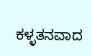ಕಳ್ಳತನವಾದ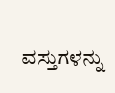ವಸ್ತುಗಳನ್ನು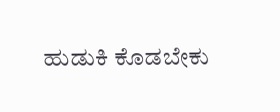ಹುಡುಕಿ ಕೊಡಬೇಕು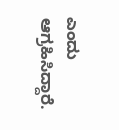ಎಂದು ಆಗ್ರಹಿಸಿದ್ದಾರೆ.